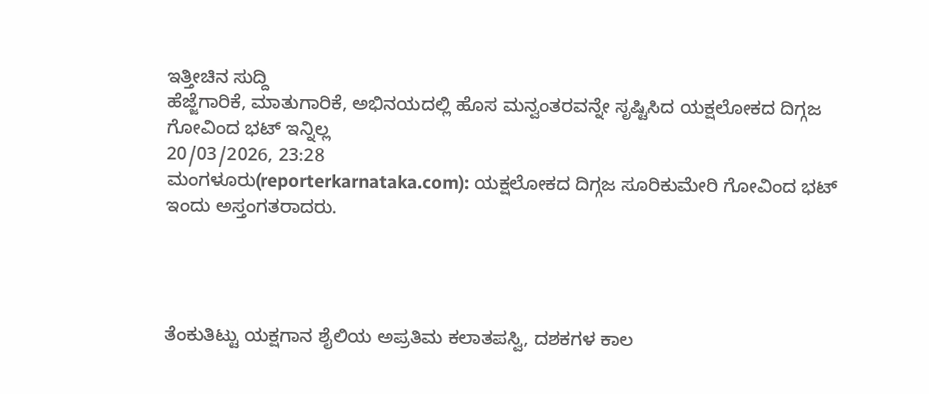ಇತ್ತೀಚಿನ ಸುದ್ದಿ
ಹೆಜ್ಜೆಗಾರಿಕೆ, ಮಾತುಗಾರಿಕೆ, ಅಭಿನಯದಲ್ಲಿ ಹೊಸ ಮನ್ವಂತರವನ್ನೇ ಸೃಷ್ಟಿಸಿದ ಯಕ್ಷಲೋಕದ ದಿಗ್ಗಜ ಗೋವಿಂದ ಭಟ್ ಇನ್ನಿಲ್ಲ
20/03/2026, 23:28
ಮಂಗಳೂರು(reporterkarnataka.com): ಯಕ್ಷಲೋಕದ ದಿಗ್ಗಜ ಸೂರಿಕುಮೇರಿ ಗೋವಿಂದ ಭಟ್ ಇಂದು ಅಸ್ತಂಗತರಾದರು.




ತೆಂಕುತಿಟ್ಟು ಯಕ್ಷಗಾನ ಶೈಲಿಯ ಅಪ್ರತಿಮ ಕಲಾತಪಸ್ವಿ, ದಶಕಗಳ ಕಾಲ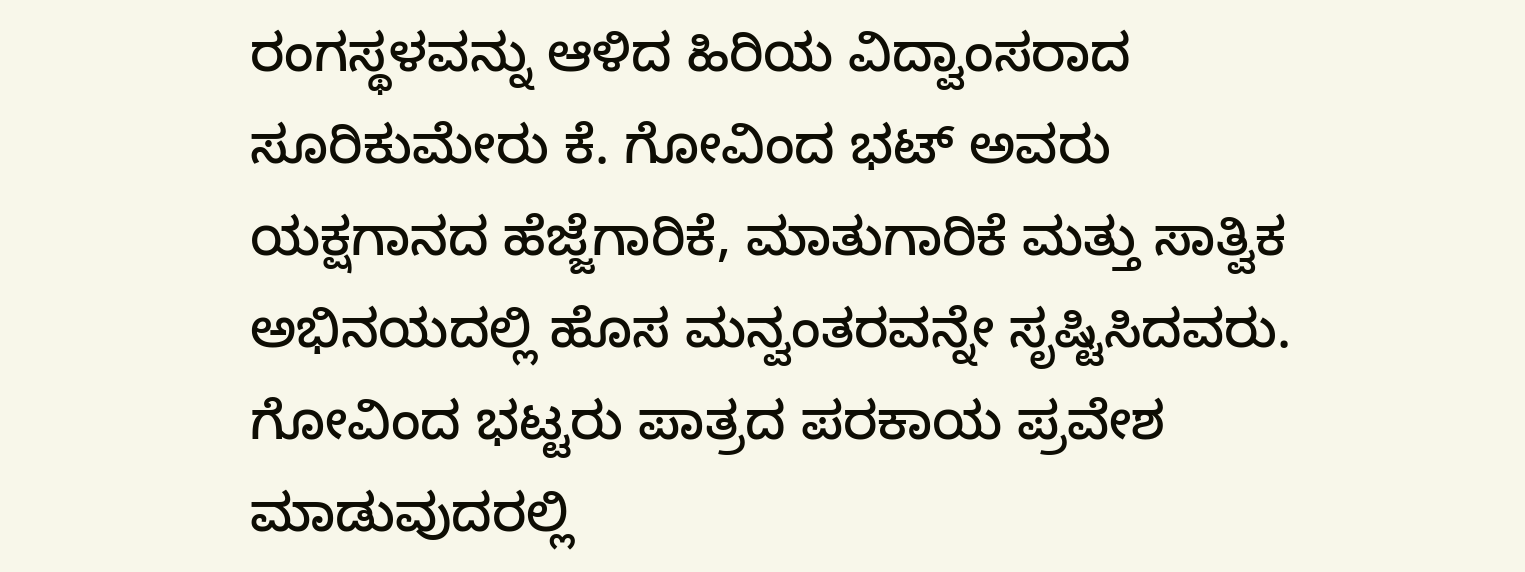ರಂಗಸ್ಥಳವನ್ನು ಆಳಿದ ಹಿರಿಯ ವಿದ್ವಾಂಸರಾದ ಸೂರಿಕುಮೇರು ಕೆ. ಗೋವಿಂದ ಭಟ್ ಅವರು ಯಕ್ಷಗಾನದ ಹೆಜ್ಜೆಗಾರಿಕೆ, ಮಾತುಗಾರಿಕೆ ಮತ್ತು ಸಾತ್ವಿಕ ಅಭಿನಯದಲ್ಲಿ ಹೊಸ ಮನ್ವಂತರವನ್ನೇ ಸೃಷ್ಟಿಸಿದವರು. ಗೋವಿಂದ ಭಟ್ಟರು ಪಾತ್ರದ ಪರಕಾಯ ಪ್ರವೇಶ ಮಾಡುವುದರಲ್ಲಿ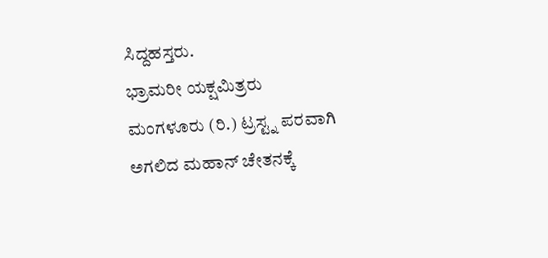ಸಿದ್ದಹಸ್ತರು.
ಭ್ರಾಮರೀ ಯಕ್ಷಮಿತ್ರರು ಮಂಗಳೂರು (ರಿ.) ಟ್ರಸ್ಟ್ನ ಪರವಾಗಿ ಅಗಲಿದ ಮಹಾನ್ ಚೇತನಕ್ಕೆ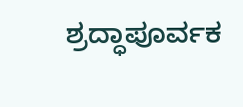ಶ್ರದ್ಧಾಪೂರ್ವಕ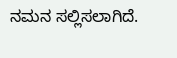ನಮನ ಸಲ್ಲಿಸಲಾಗಿದೆ.